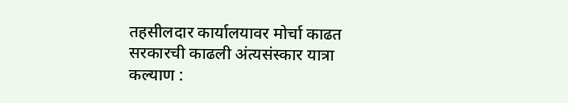तहसीलदार कार्यालयावर मोर्चा काढत सरकारची काढली अंत्यसंस्कार यात्रा
कल्याण :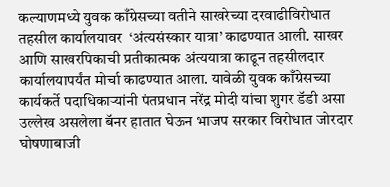कल्याणमध्ये युवक काँग्रेसच्या वतीने साखरेच्या दरवाढीविरोधात तहसील कार्यालयावर  ‘अंत्यसंस्कार यात्रा’ काढण्यात आली. साखर आणि साखरपिकाची प्रतीकात्मक अंत्ययात्रा काढून तहसीलदार कार्यालयापर्यंत मोर्चा काढण्यात आला. यावेळी युवक काँग्रेसच्या कार्यकर्ते पदाधिकाऱ्यांनी पंतप्रधान नरेंद्र मोदी यांचा शुगर डॅडी असा उल्लेख असलेला बॅनर हातात घेऊन भाजप सरकार विरोधात जोरदार घोषणाबाजी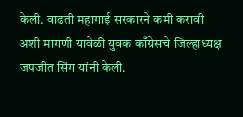केली. वाढती महागाई सरकारने कमी करावी अशी मागणी यावेळी युवक काँग्रेसचे जिल्हाध्यक्ष जपजीत सिंग यांनी केली.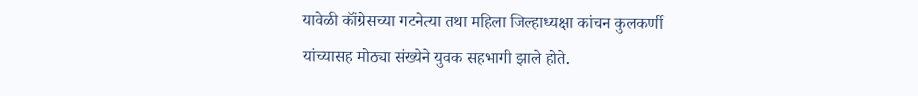यावेळी कॉंग्रेसच्या गटनेत्या तथा महिला जिल्हाध्यक्षा कांचन कुलकर्णी यांच्यासह मोठ्या संख्येने युवक सहभागी झाले होते.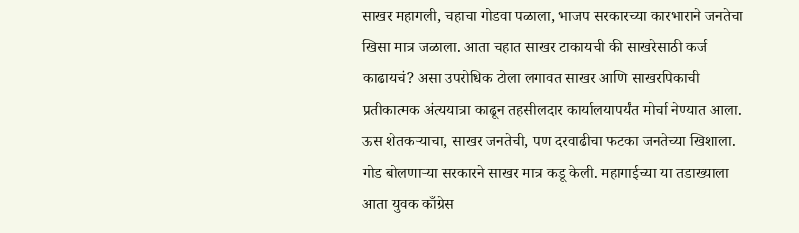साखर महागली, चहाचा गोडवा पळाला, भाजप सरकारच्या कारभाराने जनतेचा खिसा मात्र जळाला. आता चहात साखर टाकायची की साखरेसाठी कर्ज काढायचं? असा उपरोधिक टोला लगावत साखर आणि साखरपिकाची प्रतीकात्मक अंत्ययात्रा काढून तहसीलदार कार्यालयापर्यंत मोर्चा नेण्यात आला. ऊस शेतकऱ्याचा, साखर जनतेची, पण दरवाढीचा फटका जनतेच्या खिशाला. गोड बोलणाऱ्या सरकारने साखर मात्र कडू केली. महागाईच्या या तडाख्याला आता युवक काँग्रेस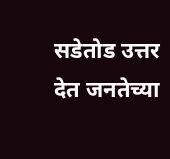सडेतोड उत्तर देत जनतेच्या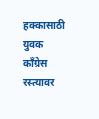हक्कासाठी युवक काँग्रेस रस्त्यावर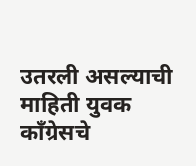उतरली असल्याची माहिती युवक कॉंग्रेसचे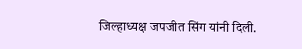जिल्हाध्यक्ष जपजीत सिंग यांनी दिली.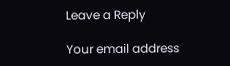Leave a Reply

Your email address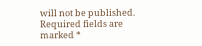will not be published. Required fields are marked *